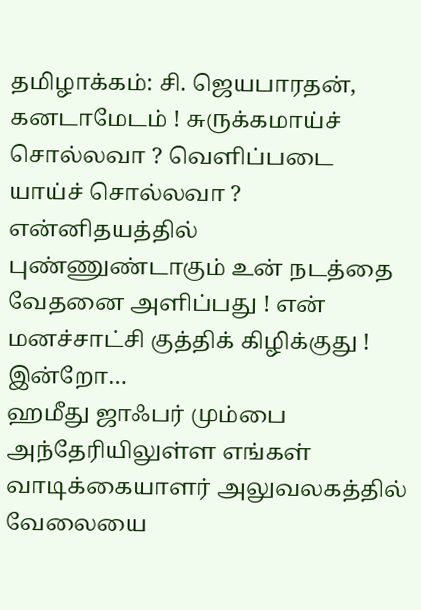தமிழாக்கம்: சி. ஜெயபாரதன், கனடாமேடம் ! சுருக்கமாய்ச் சொல்லவா ? வெளிப்படை யாய்ச் சொல்லவா ? என்னிதயத்தில் புண்ணுண்டாகும் உன் நடத்தை வேதனை அளிப்பது ! என் மனச்சாட்சி குத்திக் கிழிக்குது ! இன்றோ…
ஹமீது ஜாஃபர் மும்பை அந்தேரியிலுள்ள எங்கள் வாடிக்கையாளர் அலுவலகத்தில் வேலையை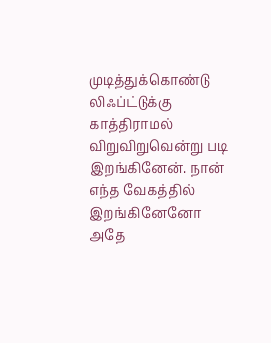முடித்துக்கொண்டு லிஃப்ட்டுக்கு காத்திராமல் விறுவிறுவென்று படி இறங்கினேன். நான் எந்த வேகத்தில் இறங்கினேனோ அதே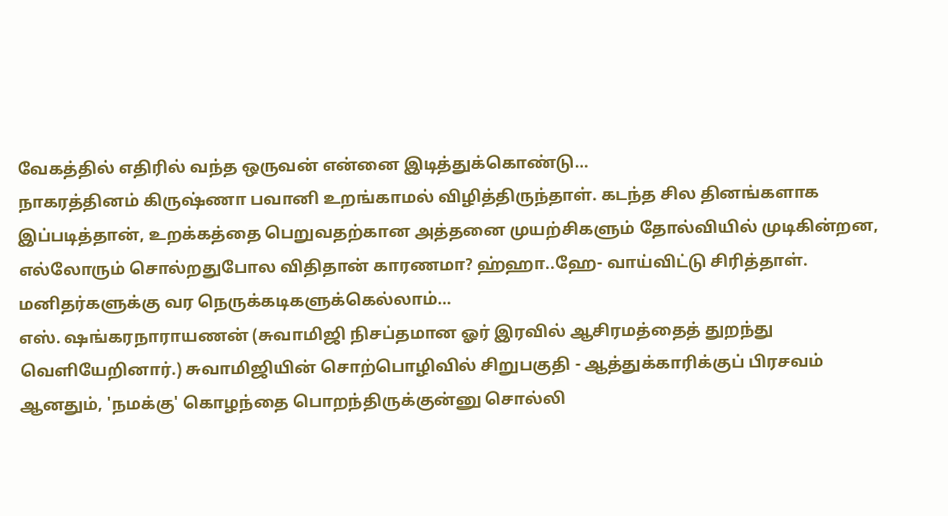வேகத்தில் எதிரில் வந்த ஒருவன் என்னை இடித்துக்கொண்டு…
நாகரத்தினம் கிருஷ்ணா பவானி உறங்காமல் விழித்திருந்தாள். கடந்த சில தினங்களாக இப்படித்தான், உறக்கத்தை பெறுவதற்கான அத்தனை முயற்சிகளும் தோல்வியில் முடிகின்றன, எல்லோரும் சொல்றதுபோல விதிதான் காரணமா? ஹ்ஹா..ஹே- வாய்விட்டு சிரித்தாள். மனிதர்களுக்கு வர நெருக்கடிகளுக்கெல்லாம்…
எஸ். ஷங்கரநாராயணன் (சுவாமிஜி நிசப்தமான ஓர் இரவில் ஆசிரமத்தைத் துறந்து வெளியேறினார்.) சுவாமிஜியின் சொற்பொழிவில் சிறுபகுதி - ஆத்துக்காரிக்குப் பிரசவம் ஆனதும், 'நமக்கு' கொழந்தை பொறந்திருக்குன்னு சொல்லி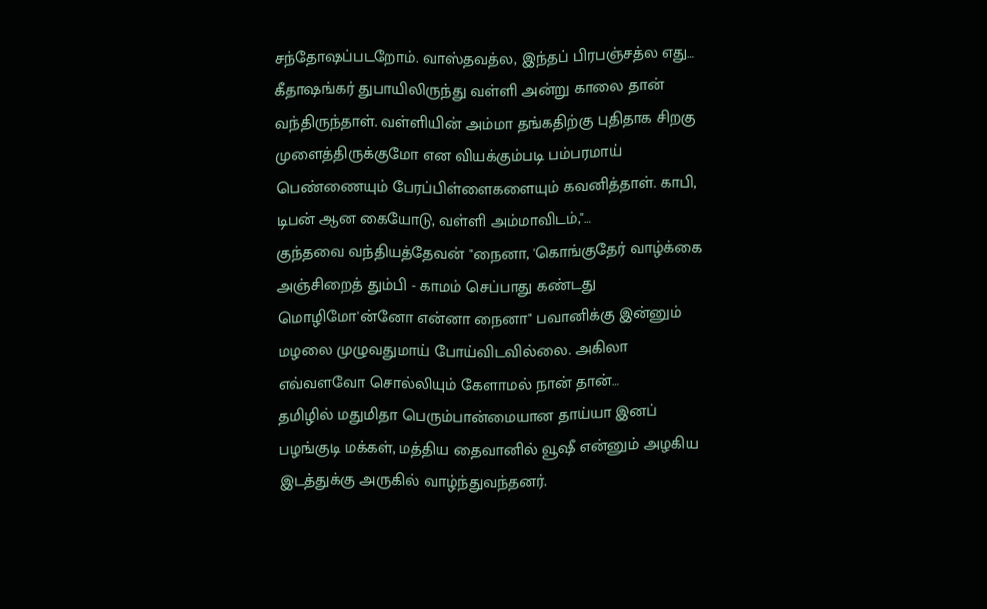சந்தோஷப்படறோம். வாஸ்தவத்ல, இந்தப் பிரபஞ்சத்ல எது…
கீதாஷங்கர் துபாயிலிருந்து வள்ளி அன்று காலை தான் வந்திருந்தாள். வள்ளியின் அம்மா தங்கதிற்கு புதிதாக சிறகு முளைத்திருக்குமோ என வியக்கும்படி பம்பரமாய் பெண்ணையும் பேரப்பிள்ளைகளையும் கவனித்தாள். காபி, டிபன் ஆன கையோடு, வள்ளி அம்மாவிடம்,"…
குந்தவை வந்தியத்தேவன் "நைனா, 'கொங்குதேர் வாழ்க்கை அஞ்சிறைத் தும்பி - காமம் செப்பாது கண்டது மொழிமோ'ன்னோ என்னா நைனா" பவானிக்கு இன்னும் மழலை முழுவதுமாய் போய்விடவில்லை. அகிலா எவ்வளவோ சொல்லியும் கேளாமல் நான் தான்…
தமிழில் மதுமிதா பெரும்பான்மையான தாய்யா இனப் பழங்குடி மக்கள், மத்திய தைவானில் வூஷீ என்னும் அழகிய இடத்துக்கு அருகில் வாழ்ந்துவந்தனர்.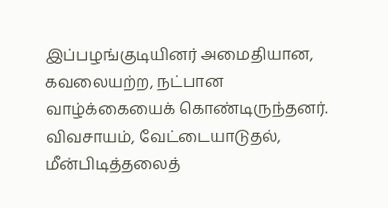இப்பழங்குடியினர் அமைதியான, கவலையற்ற, நட்பான வாழ்க்கையைக் கொண்டிருந்தனர். விவசாயம், வேட்டையாடுதல், மீன்பிடித்தலைத்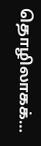தொழிலாகக்…